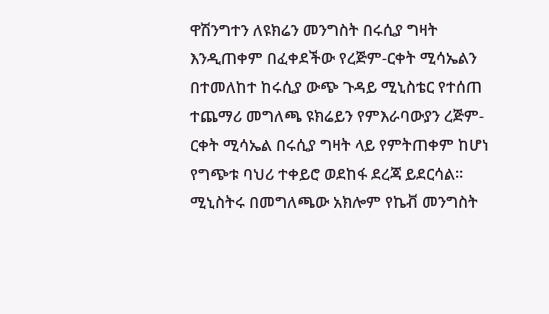ዋሽንግተን ለዩክሬን መንግስት በሩሲያ ግዛት እንዲጠቀም በፈቀደችው የረጅም-ርቀት ሚሳኤልን በተመለከተ ከሩሲያ ውጭ ጉዳይ ሚኒስቴር የተሰጠ ተጨማሪ መግለጫ ዩክሬይን የምእራባውያን ረጅም-ርቀት ሚሳኤል በሩሲያ ግዛት ላይ የምትጠቀም ከሆነ የግጭቱ ባህሪ ተቀይሮ ወደከፋ ደረጃ ይደርሳል። ሚኒስትሩ በመግለጫው አክሎም የኬቭ መንግስት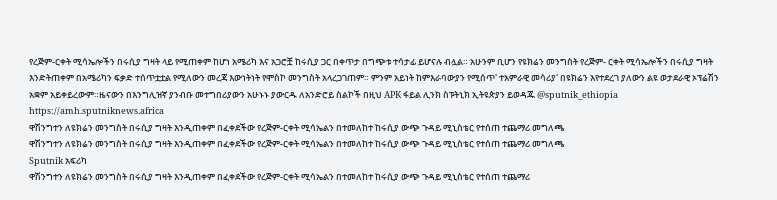የረጅም-ርቀት ሚሳኤሎችን በሩሲያ ግዛት ላይ የሚጠቀም ከሆነ አሜሪካ እና አጋሮቿ ከሩሲያ ጋር በቀጥታ በግጭቱ ተሳታፊ ይሆናሉ ብሏል። አሁንም ቢሆን የዩክሬን መንግስት የረጅም- ርቀት ሚሳኤሎችን በሩሲያ ግዛት እንድትጠቀም በአሜሪካን ፍቃድ ተሰጥቷቷል የሚለውን መረጃ እውነትነት የሞስኮ መንግስት አላረጋገጠም። ምንም አይነት ከምእራባውያን የሚሰጥ' ተአምራዊ መሳሪያ' በዩክሬን እየተደረገ ያለውን ልዩ ወታደራዊ ኦፕሬሽን አቋም አይቀይረውም።ዜናውን በእንግሊዝኛ ያንብቡ መተግበሪያውን አሁኑኑ ያውርዱ ለአንድሮይ ስልኮች በዚህ APK ፋይል ሊንክ ስፑትኒክ ኢትዩጵያን ይወዳጁ @sputnik_ethiopia
https://amh.sputniknews.africa
ዋሽንግተን ለዩክሬን መንግስት በሩሲያ ግዛት እንዲጠቀም በፈቀደችው የረጅም-ርቀት ሚሳኤልን በተመለከተ ከሩሲያ ውጭ ጉዳይ ሚኒስቴር የተሰጠ ተጨማሪ መግለጫ
ዋሽንግተን ለዩክሬን መንግስት በሩሲያ ግዛት እንዲጠቀም በፈቀደችው የረጅም-ርቀት ሚሳኤልን በተመለከተ ከሩሲያ ውጭ ጉዳይ ሚኒስቴር የተሰጠ ተጨማሪ መግለጫ
Sputnik አፍሪካ
ዋሽንግተን ለዩክሬን መንግስት በሩሲያ ግዛት እንዲጠቀም በፈቀደችው የረጅም-ርቀት ሚሳኤልን በተመለከተ ከሩሲያ ውጭ ጉዳይ ሚኒስቴር የተሰጠ ተጨማሪ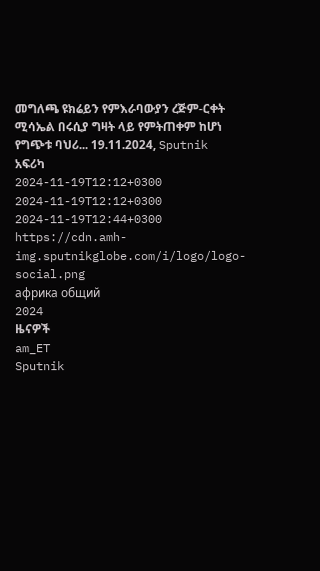መግለጫ ዩክሬይን የምእራባውያን ረጅም-ርቀት ሚሳኤል በሩሲያ ግዛት ላይ የምትጠቀም ከሆነ የግጭቱ ባህሪ... 19.11.2024, Sputnik አፍሪካ
2024-11-19T12:12+0300
2024-11-19T12:12+0300
2024-11-19T12:44+0300
https://cdn.amh-img.sputnikglobe.com/i/logo/logo-social.png
африка общий
2024
ዜናዎች
am_ET
Sputnik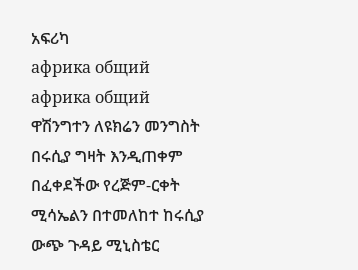አፍሪካ
африка общий
африка общий
ዋሽንግተን ለዩክሬን መንግስት በሩሲያ ግዛት እንዲጠቀም በፈቀደችው የረጅም-ርቀት ሚሳኤልን በተመለከተ ከሩሲያ ውጭ ጉዳይ ሚኒስቴር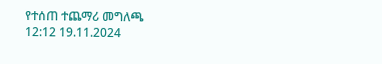የተሰጠ ተጨማሪ መግለጫ
12:12 19.11.2024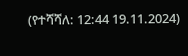(የተሻሻለ: 12:44 19.11.2024)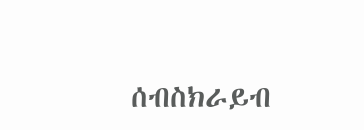ሰብስክራይብ